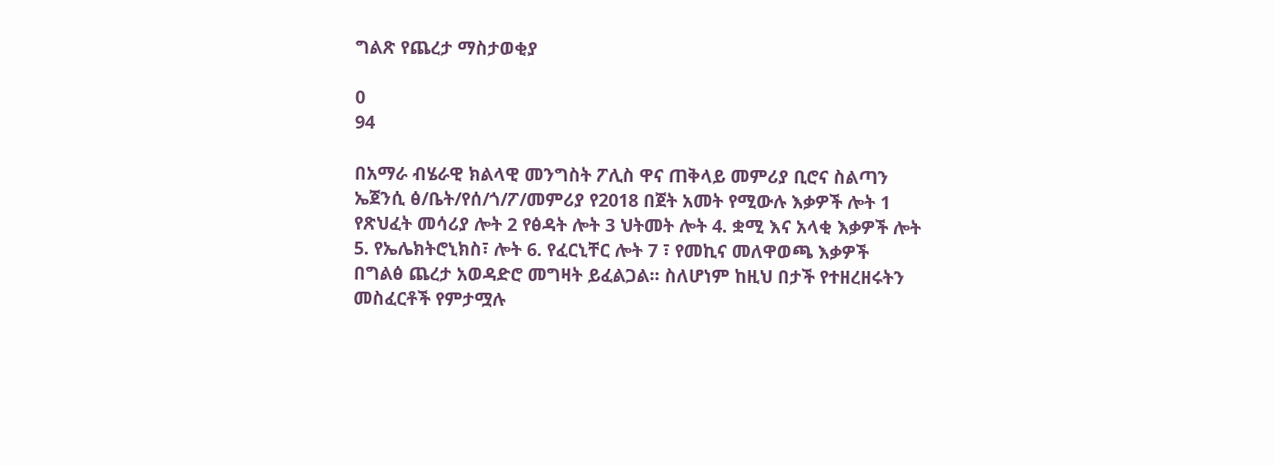ግልጽ የጨረታ ማስታወቂያ

0
94

በአማራ ብሄራዊ ክልላዊ መንግስት ፖሊስ ዋና ጠቅላይ መምሪያ ቢሮና ስልጣን ኤጀንሲ ፅ/ቤት/የሰ/ጎ/ፖ/መምሪያ የ2018 በጀት አመት የሚውሉ እቃዎች ሎት 1 የጽህፈት መሳሪያ ሎት 2 የፅዳት ሎት 3 ህትመት ሎት 4. ቋሚ እና አላቂ እቃዎች ሎት 5. የኤሌክትሮኒክስ፣ ሎት 6. የፈርኒቸር ሎት 7 ፣ የመኪና መለዋወጫ እቃዎች በግልፅ ጨረታ አወዳድሮ መግዛት ይፈልጋል፡፡ ስለሆነም ከዚህ በታች የተዘረዘሩትን መስፈርቶች የምታሟሉ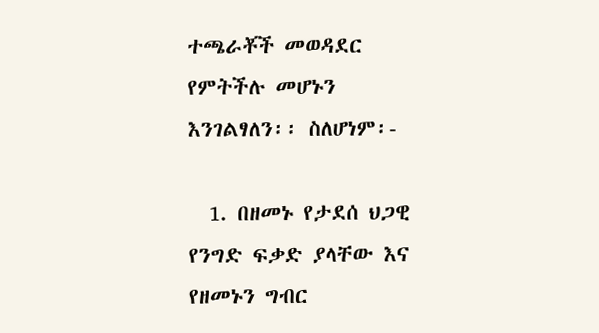ተጫራቾች መወዳደር የምትችሉ መሆኑን እንገልፃለን፡፡ ስለሆነም፡-

  1. በዘመኑ የታደሰ ህጋዊ የንግድ ፍቃድ ያላቸው እና የዘመኑን ግብር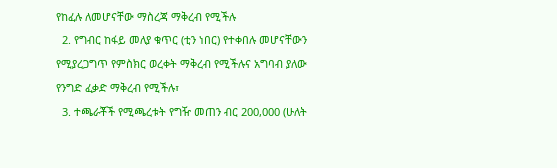የከፈሉ ለመሆናቸው ማስረጃ ማቅረብ የሚችሉ
  2. የግብር ከፋይ መለያ ቁጥር (ቲን ነበር) የተቀበሉ መሆናቸውን የሚያረጋግጥ የምስክር ወረቀት ማቅረብ የሚችሉና አግባብ ያለው የንግድ ፈቃድ ማቅረብ የሚችሉ፣
  3. ተጫራቾች የሚጫረቱት የግዥ መጠን ብር 200,000 (ሁለት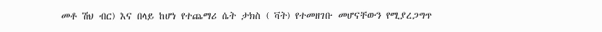መቶ ሽህ ብር) እና በላይ ከሆነ የተጨማሪ ሴት ታክስ ( ቫት) የተመዘገቡ መሆናቸውን የሚያረጋግጥ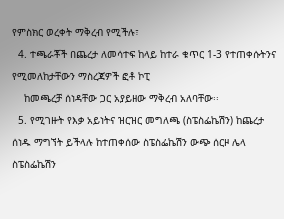የምስክር ወረቀት ማቅረብ የሚችሉ፣
  4. ተጫራቾች በጨረታ ለመሳተፍ ከላይ ከተራ ቁጥር 1-3 የተጠቀሱትንና የሚመለከታቸውን ማስረጃዎች ፎቶ ኮፒ
    ከመጫረቻ ሰነዳቸው ጋር አያይዘው ማቅረብ አለባቸው፡፡
  5. የሚገዙት የእቃ አይነትና ዝርዝር መግለጫ (ስፔስፌኬሽን) ከጨረታ ሰነዱ ማግኘት ይችላሉ ከተጠቀሰው ስፔስፌኬሽን ውጭ ሰርዞ ሌላ ስፔስፌኬሽን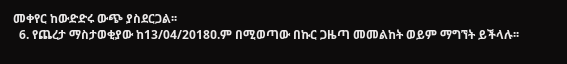መቀየር ከውድድሩ ውጭ ያስደርጋል፡፡
  6. የጨረታ ማስታወቂያው ከ13/04/2018ዐ.ም በሚወጣው በኩር ጋዜጣ መመልከት ወይም ማግኘት ይችላሉ፡፡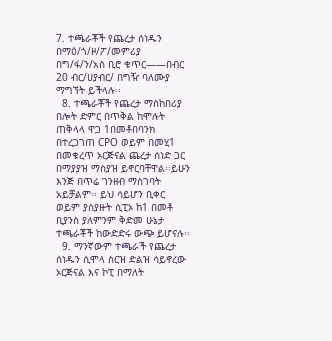7. ተጫራቾች የጨረታ ሰነዱን በማዕ/ጎ/ዞ/ፖ/መምሪያ በግ/ፋ/ን/አስ ቢሮ ቁጥር——በብር 20 ብር/ሀያብር/ በግዥ ባለሙያ ማግኘት ይችላሉ፡፡
  8. ተጫራቾች የጨረታ ማስከበሪያ በሎት ድምር በጥቅል ከሞሉት ጠቅላላ ዋጋ 1በመቶበባንክ በተረጋገጠ CPO ወይም በመሂ1 በመቁረጥ ኦርጅናል ጨረታ ሰነድ ጋር በማያያዝ ማስያዝ ይኖርባቸዋል፡፡ይሁን እንጅ በጥሬ ገንዘብ ማስገባት አይቻልም፡፡ ይህ ሳይሆን ቢቀር ወይም ያስያዙት ሲፒኦ ከ1 በመቶ ቢያንስ ያለምንም ቅድመ ሁኔታ ተጫራቾች ከውድድሩ ውጭ ይሆናሉ፡፡
  9. ማንኛውም ተጫራች የጨረታ ሰነዱን ሲሞላ ስርዝ ድልዝ ሳይኖረው ኦርጅናል እና ኮፒ በማለት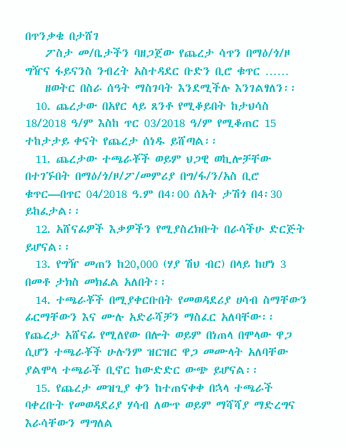በጥንቃቄ በታሸገ
    ፖስታ መ/ቤታችን ባዘጋጀው የጨረታ ሳጥን በማዕ/ጎ/ዞ ግዥና ፋይናንስ ንብረት አስተዳደር ቡድን ቢሮ ቁጥር ……
    ዘወትር በስራ ሰዓት ማስገባት እንደሚችሉ እንገልፃለን፡፡
  10. ጨረታው በአየር ላይ ጸንቶ የሚቆይበት ከታህሳስ 18/2018 ዓ/ም እስከ ጥር 03/2018 ዓ/ም የሚቆጠር 15 ተከታታይ ቀናት የጨረታ ሰነዱ ይሸጣል፡፡
  11. ጨረታው ተጫራቾች ወይም ህጋዊ ወኪሎቻቸው በተገኙበት በማዕ/ጎ/ዞ/ፖ/መምሪያ በግ/ፋ/ን/አስ ቢሮ ቁጥር—በጥር 04/2018 ዓ.ም በ4፡00 ሰአት ታሽጎ በ4፡30 ይከፈታል፡፡
  12. አሸናፊዎች እቃዎችን የሚያስረክቡት በራሳችሁ ድርጅት ይሆናል፡፡
  13. የግዥ መጠን ከ20,000 (ሃያ ሽህ ብር) በላይ ከሆነ 3 በመቶ ታክስ መክፈል አለበት፡፡
  14. ተጫራቾች በሚያቀርቡበት የመወዳደሪያ ሀሳብ ስማቸውን ፊርማቸውን እና ሙሉ አድራሻቻን ማስፈር አለባቸው፡፡ የጨረታ አሸናፊ የሚለየው በሎት ወይም በነጠላ በሞላው ዋጋ ሲሆን ተጫራቾች ሁሉንም ዝርዝር ዋጋ መሙላት አለባቸው ያልሞላ ተጫራች ቢኖር ከውድድር ውጭ ይሆናል፡፡
  15. የጨረታ መዝጊያ ቀን ከተጠናቀቀ በኋላ ተጫራች ባቀረቡት የመወዳደሪያ ሃሳብ ለውጥ ወይም ማሻሻያ ማድረግና እራሳቸውን ማግለል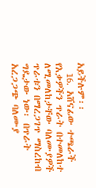አይችሉም፡፡
  16. አሸናፊው ተጫራች የእቃዎችን ጥራት በተመለከተ ለሚመለከታቸው ባለሙያዎች ጥራቱን በማረጋገጥ ማስረከብ ግዴታው ነው፡ በጥራት አረጋጋጭ ባለሙያ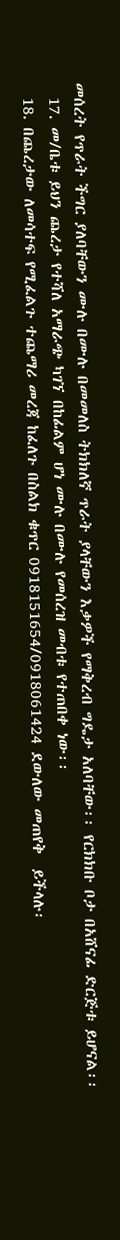መሰረት የጥራት ችግር ያለባቸውን ሙሉ በሙሉ በመመለስ ትክክለኛ ጥራት ያላቸውን እቃዎች የማቅረብ ግዴታ አለባቸው፡፡ የርክክቡ ቦታ በአሸናፊ ድርጅቱ ይሆናል፡፡
  17. መ/ቤቱ ይህን ጨረታ የተሻለ አማራጭ ካገኘ በከፊልም ሆነ ሙሉ በሙሉ የመሰረዝ መብቱ የተጠበቀ ነው፡፡
  18. በጨረታው ለመሳተፍ የሚፈልጉ ተጨማሪ መረጃ ከፈለጉ በስልክ ቁጥር 0918151654/0918061424 ደውለው መጠየቅ  ይችላሉ፡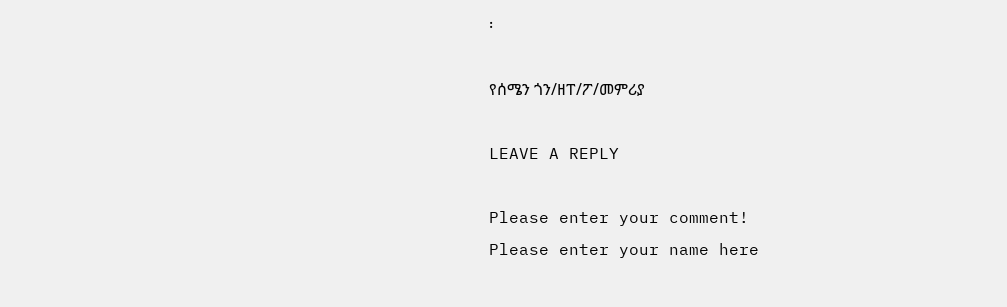፡

የሰሜን ጎን/ዘፐ/ፖ/መምሪያ

LEAVE A REPLY

Please enter your comment!
Please enter your name here